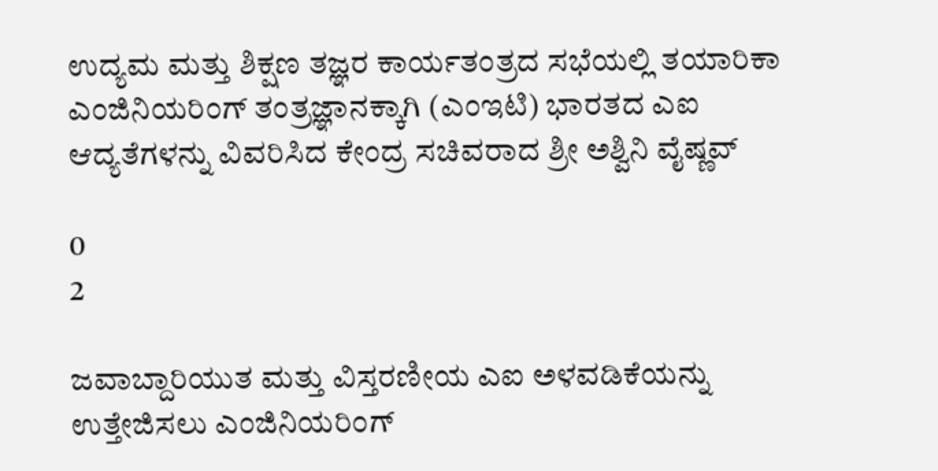ಉದ್ಯಮ ಮತ್ತು ಶಿಕ್ಷಣ ತಜ್ಞರ ಕಾರ್ಯತಂತ್ರದ ಸಭೆಯಲ್ಲಿ ತಯಾರಿಕಾ ಎಂಜಿನಿಯರಿಂಗ್ ತಂತ್ರಜ್ಞಾನಕ್ಕಾಗಿ (ಎಂಇಟಿ) ಭಾರತದ ಎಐ ಆದ್ಯತೆಗಳನ್ನು ವಿವರಿಸಿದ ಕೇಂದ್ರ ಸಚಿವರಾದ ಶ್ರೀ ಅಶ್ವಿನಿ ವೈಷ್ಣವ್

0
2

ಜವಾಬ್ದಾರಿಯುತ ಮತ್ತು ವಿಸ್ತರಣೀಯ ಎಐ ಅಳವಡಿಕೆಯನ್ನು ಉತ್ತೇಜಿಸಲು ಎಂಜಿನಿಯರಿಂಗ್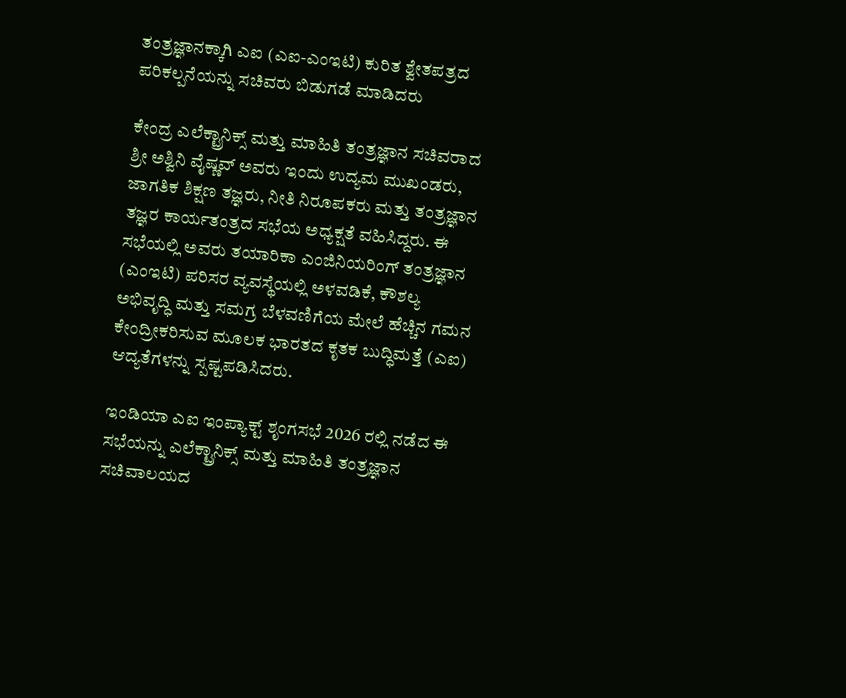ತಂತ್ರಜ್ಞಾನಕ್ಕಾಗಿ ಎಐ (ಎಐ-ಎಂಇಟಿ) ಕುರಿತ ಶ್ವೇತಪತ್ರದ ಪರಿಕಲ್ಪನೆಯನ್ನು ಸಚಿವರು ಬಿಡುಗಡೆ ಮಾಡಿದರು

ಕೇಂದ್ರ ಎಲೆಕ್ಟ್ರಾನಿಕ್ಸ್ ಮತ್ತು ಮಾಹಿತಿ ತಂತ್ರಜ್ಞಾನ ಸಚಿವರಾದ ಶ್ರೀ ಅಶ್ವಿನಿ ವೈಷ್ಣವ್ ಅವರು ಇಂದು ಉದ್ಯಮ ಮುಖಂಡರು, ಜಾಗತಿಕ ಶಿಕ್ಷಣ ತಜ್ಞರು, ನೀತಿ ನಿರೂಪಕರು ಮತ್ತು ತಂತ್ರಜ್ಞಾನ ತಜ್ಞರ ಕಾರ್ಯತಂತ್ರದ ಸಭೆಯ ಅಧ್ಯಕ್ಷತೆ ವಹಿಸಿದ್ದರು. ಈ ಸಭೆಯಲ್ಲಿ ಅವರು ತಯಾರಿಕಾ ಎಂಜಿನಿಯರಿಂಗ್ ತಂತ್ರಜ್ಞಾನ (ಎಂಇಟಿ) ಪರಿಸರ ವ್ಯವಸ್ಥೆಯಲ್ಲಿ ಅಳವಡಿಕೆ, ಕೌಶಲ್ಯ ಅಭಿವೃದ್ಧಿ ಮತ್ತು ಸಮಗ್ರ ಬೆಳವಣಿಗೆಯ ಮೇಲೆ ಹೆಚ್ಚಿನ ಗಮನ ಕೇಂದ್ರೀಕರಿಸುವ ಮೂಲಕ ಭಾರತದ ಕೃತಕ ಬುದ್ಧಿಮತ್ತೆ (ಎಐ) ಆದ್ಯತೆಗಳನ್ನು ಸ್ಪಷ್ಟಪಡಿಸಿದರು.

ಇಂಡಿಯಾ ಎಐ ಇಂಪ್ಯಾಕ್ಟ್ ಶೃಂಗಸಭೆ 2026 ರಲ್ಲಿ ನಡೆದ ಈ ಸಭೆಯನ್ನು ಎಲೆಕ್ಟ್ರಾನಿಕ್ಸ್ ಮತ್ತು ಮಾಹಿತಿ ತಂತ್ರಜ್ಞಾನ ಸಚಿವಾಲಯದ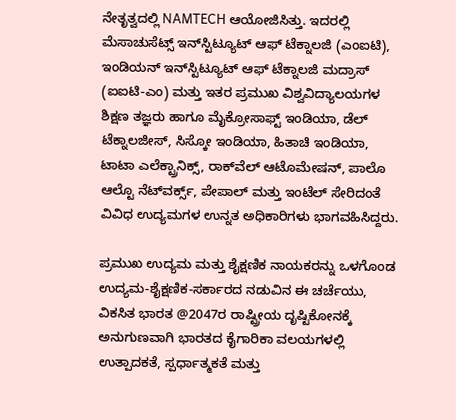ನೇತೃತ್ವದಲ್ಲಿ NAMTECH ಆಯೋಜಿಸಿತ್ತು. ಇದರಲ್ಲಿ ಮೆಸಾಚುಸೆಟ್ಸ್ ಇನ್‌ಸ್ಟಿಟ್ಯೂಟ್ ಆಫ್ ಟೆಕ್ನಾಲಜಿ (ಎಂಐಟಿ), ಇಂಡಿಯನ್ ಇನ್‌ಸ್ಟಿಟ್ಯೂಟ್ ಆಫ್ ಟೆಕ್ನಾಲಜಿ ಮದ್ರಾಸ್ (ಐಐಟಿ-ಎಂ) ಮತ್ತು ಇತರ ಪ್ರಮುಖ ವಿಶ್ವವಿದ್ಯಾಲಯಗಳ ಶಿಕ್ಷಣ ತಜ್ಞರು ಹಾಗೂ ಮೈಕ್ರೋಸಾಫ್ಟ್ ಇಂಡಿಯಾ, ಡೆಲ್ ಟೆಕ್ನಾಲಜೀಸ್, ಸಿಸ್ಕೋ ಇಂಡಿಯಾ, ಹಿತಾಚಿ ಇಂಡಿಯಾ, ಟಾಟಾ ಎಲೆಕ್ಟ್ರಾನಿಕ್ಸ್, ರಾಕ್‌ವೆಲ್ ಆಟೊಮೇಷನ್, ಪಾಲೊ ಆಲ್ಟೊ ನೆಟ್‌ವರ್ಕ್ಸ್, ಪೇಪಾಲ್ ಮತ್ತು ಇಂಟೆಲ್ ಸೇರಿದಂತೆ ವಿವಿಧ ಉದ್ಯಮಗಳ ಉನ್ನತ ಅಧಿಕಾರಿಗಳು ಭಾಗವಹಿಸಿದ್ದರು.

ಪ್ರಮುಖ ಉದ್ಯಮ ಮತ್ತು ಶೈಕ್ಷಣಿಕ ನಾಯಕರನ್ನು ಒಳಗೊಂಡ ಉದ್ಯಮ-ಶೈಕ್ಷಣಿಕ-ಸರ್ಕಾರದ ನಡುವಿನ ಈ ಚರ್ಚೆಯು, ವಿಕಸಿತ ಭಾರತ @2047ರ ರಾಷ್ಟ್ರೀಯ ದೃಷ್ಟಿಕೋನಕ್ಕೆ ಅನುಗುಣವಾಗಿ ಭಾರತದ ಕೈಗಾರಿಕಾ ವಲಯಗಳಲ್ಲಿ ಉತ್ಪಾದಕತೆ, ಸ್ಪರ್ಧಾತ್ಮಕತೆ ಮತ್ತು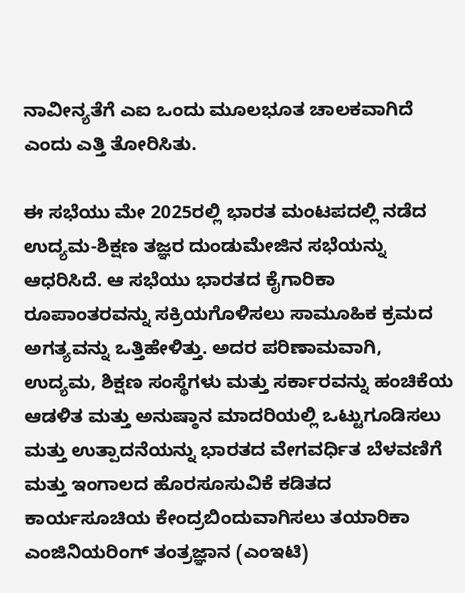ನಾವೀನ್ಯತೆಗೆ ಎಐ ಒಂದು ಮೂಲಭೂತ ಚಾಲಕವಾಗಿದೆ ಎಂದು ಎತ್ತಿ ತೋರಿಸಿತು.

ಈ ಸಭೆಯು ಮೇ 2025ರಲ್ಲಿ ಭಾರತ ಮಂಟಪದಲ್ಲಿ ನಡೆದ ಉದ್ಯಮ-ಶಿಕ್ಷಣ ತಜ್ಞರ ದುಂಡುಮೇಜಿನ ಸಭೆಯನ್ನು ಆಧರಿಸಿದೆ. ಆ ಸಭೆಯು ಭಾರತದ ಕೈಗಾರಿಕಾ ರೂಪಾಂತರವನ್ನು ಸಕ್ರಿಯಗೊಳಿಸಲು ಸಾಮೂಹಿಕ ಕ್ರಮದ ಅಗತ್ಯವನ್ನು ಒತ್ತಿಹೇಳಿತ್ತು. ಅದರ ಪರಿಣಾಮವಾಗಿ, ಉದ್ಯಮ, ಶಿಕ್ಷಣ ಸಂಸ್ಥೆಗಳು ಮತ್ತು ಸರ್ಕಾರವನ್ನು ಹಂಚಿಕೆಯ ಆಡಳಿತ ಮತ್ತು ಅನುಷ್ಠಾನ ಮಾದರಿಯಲ್ಲಿ ಒಟ್ಟುಗೂಡಿಸಲು ಮತ್ತು ಉತ್ಪಾದನೆಯನ್ನು ಭಾರತದ ವೇಗವರ್ಧಿತ ಬೆಳವಣಿಗೆ ಮತ್ತು ಇಂಗಾಲದ ಹೊರಸೂಸುವಿಕೆ ಕಡಿತದ ಕಾರ್ಯಸೂಚಿಯ ಕೇಂದ್ರಬಿಂದುವಾಗಿಸಲು ತಯಾರಿಕಾ ಎಂಜಿನಿಯರಿಂಗ್‌ ತಂತ್ರಜ್ಞಾನ (ಎಂಇಟಿ)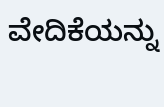ವೇದಿಕೆಯನ್ನು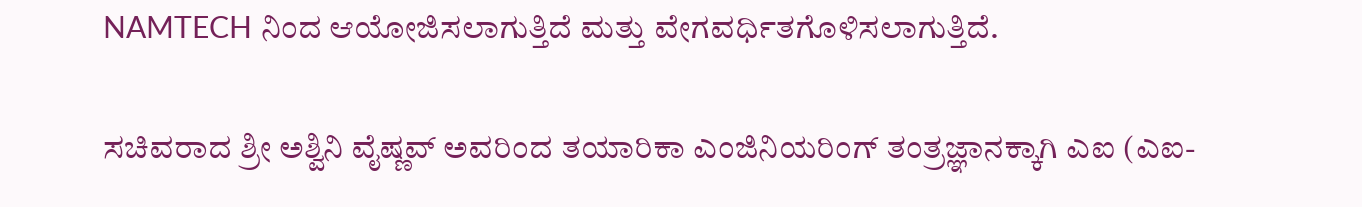NAMTECH ನಿಂದ ಆಯೋಜಿಸಲಾಗುತ್ತಿದೆ ಮತ್ತು ವೇಗವರ್ಧಿತಗೊಳಿಸಲಾಗುತ್ತಿದೆ.

ಸಚಿವರಾದ ಶ್ರೀ ಅಶ್ವಿನಿ ವೈಷ್ಣವ್ ಅವರಿಂದ ತಯಾರಿಕಾ ಎಂಜಿನಿಯರಿಂಗ್‌ ತಂತ್ರಜ್ಞಾನಕ್ಕಾಗಿ ಎಐ (ಎಐ-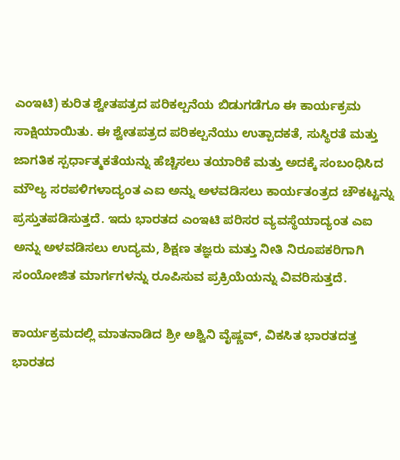ಎಂಇಟಿ) ಕುರಿತ ಶ್ವೇತಪತ್ರದ ಪರಿಕಲ್ಪನೆಯ ಬಿಡುಗಡೆಗೂ ಈ ಕಾರ್ಯಕ್ರಮ ಸಾಕ್ಷಿಯಾಯಿತು. ಈ ಶ್ವೇತಪತ್ರದ ಪರಿಕಲ್ಪನೆಯು ಉತ್ಪಾದಕತೆ, ಸುಸ್ಥಿರತೆ ಮತ್ತು ಜಾಗತಿಕ ಸ್ಪರ್ಧಾತ್ಮಕತೆಯನ್ನು ಹೆಚ್ಚಿಸಲು ತಯಾರಿಕೆ ಮತ್ತು ಅದಕ್ಕೆ ಸಂಬಂಧಿಸಿದ ಮೌಲ್ಯ ಸರಪಳಿಗಳಾದ್ಯಂತ ಎಐ ಅನ್ನು ಅಳವಡಿಸಲು ಕಾರ್ಯತಂತ್ರದ ಚೌಕಟ್ಟನ್ನು ಪ್ರಸ್ತುತಪಡಿಸುತ್ತದೆ. ಇದು ಭಾರತದ ಎಂಇಟಿ ಪರಿಸರ ವ್ಯವಸ್ಥೆಯಾದ್ಯಂತ ಎಐ ಅನ್ನು ಅಳವಡಿಸಲು ಉದ್ಯಮ, ಶಿಕ್ಷಣ ತಜ್ಞರು ಮತ್ತು ನೀತಿ ನಿರೂಪಕರಿಗಾಗಿ ಸಂಯೋಜಿತ ಮಾರ್ಗಗಳನ್ನು ರೂಪಿಸುವ ಪ್ರಕ್ರಿಯೆಯನ್ನು ವಿವರಿಸುತ್ತದೆ.

ಕಾರ್ಯಕ್ರಮದಲ್ಲಿ ಮಾತನಾಡಿದ ಶ್ರೀ ಅಶ್ವಿನಿ ವೈಷ್ಣವ್, ವಿಕಸಿತ ಭಾರತದತ್ತ ಭಾರತದ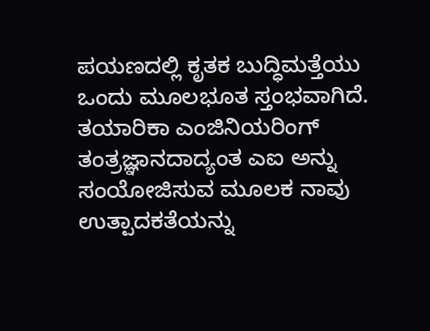ಪಯಣದಲ್ಲಿ ಕೃತಕ ಬುದ್ಧಿಮತ್ತೆಯು ಒಂದು ಮೂಲಭೂತ ಸ್ತಂಭವಾಗಿದೆ. ತಯಾರಿಕಾ ಎಂಜಿನಿಯರಿಂಗ್ ತಂತ್ರಜ್ಞಾನದಾದ್ಯಂತ ಎಐ ಅನ್ನು ಸಂಯೋಜಿಸುವ ಮೂಲಕ ನಾವು ಉತ್ಪಾದಕತೆಯನ್ನು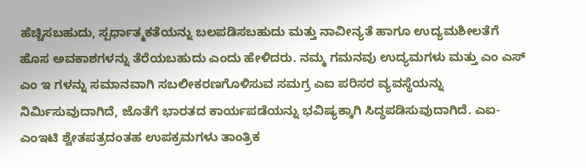ಹೆಚ್ಚಿಸಬಹುದು, ಸ್ಪರ್ಧಾತ್ಮಕತೆಯನ್ನು ಬಲಪಡಿಸಬಹುದು ಮತ್ತು ನಾವೀನ್ಯತೆ ಹಾಗೂ ಉದ್ಯಮಶೀಲತೆಗೆ ಹೊಸ ಅವಕಾಶಗಳನ್ನು ತೆರೆಯಬಹುದು ಎಂದು ಹೇಳಿದರು. ನಮ್ಮ ಗಮನವು ಉದ್ಯಮಗಳು ಮತ್ತು ಎಂ ಎಸ್ ಎಂ ಇ ಗಳನ್ನು ಸಮಾನವಾಗಿ ಸಬಲೀಕರಣಗೊಳಿಸುವ ಸಮಗ್ರ ಎಐ ಪರಿಸರ ವ್ಯವಸ್ಥೆಯನ್ನು ನಿರ್ಮಿಸುವುದಾಗಿದೆ, ಜೊತೆಗೆ ಭಾರತದ ಕಾರ್ಯಪಡೆಯನ್ನು ಭವಿಷ್ಯಕ್ಕಾಗಿ ಸಿದ್ಧಪಡಿಸುವುದಾಗಿದೆ. ಎಐ-ಎಂಇಟಿ ಶ್ವೇತಪತ್ರದಂತಹ ಉಪಕ್ರಮಗಳು ತಾಂತ್ರಿಕ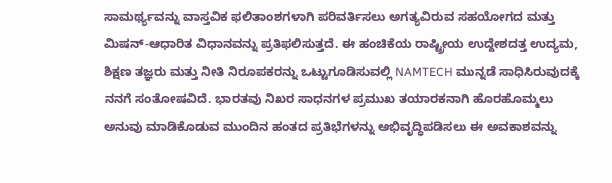ಸಾಮರ್ಥ್ಯವನ್ನು ವಾಸ್ತವಿಕ ಫಲಿತಾಂಶಗಳಾಗಿ ಪರಿವರ್ತಿಸಲು ಅಗತ್ಯವಿರುವ ಸಹಯೋಗದ ಮತ್ತು ಮಿಷನ್-ಆಧಾರಿತ ವಿಧಾನವನ್ನು ಪ್ರತಿಫಲಿಸುತ್ತದೆ. ಈ ಹಂಚಿಕೆಯ ರಾಷ್ಟ್ರೀಯ ಉದ್ದೇಶದತ್ತ ಉದ್ಯಮ, ಶಿಕ್ಷಣ ತಜ್ಞರು ಮತ್ತು ನೀತಿ ನಿರೂಪಕರನ್ನು ಒಟ್ಟುಗೂಡಿಸುವಲ್ಲಿ NAMTECH ಮುನ್ನಡೆ ಸಾಧಿಸಿರುವುದಕ್ಕೆ ನನಗೆ ಸಂತೋಷವಿದೆ. ಭಾರತವು ನಿಖರ ಸಾಧನಗಳ ಪ್ರಮುಖ ತಯಾರಕನಾಗಿ ಹೊರಹೊಮ್ಮಲು ಅನುವು ಮಾಡಿಕೊಡುವ ಮುಂದಿನ ಹಂತದ ಪ್ರತಿಭೆಗಳನ್ನು ಅಭಿವೃದ್ಧಿಪಡಿಸಲು ಈ ಅವಕಾಶವನ್ನು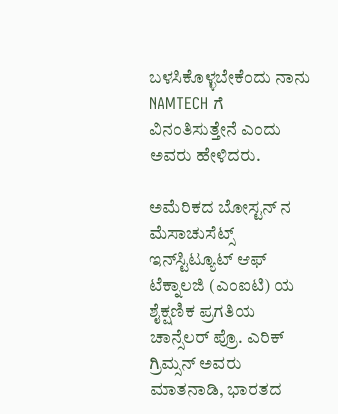ಬಳಸಿಕೊಳ್ಳಬೇಕೆಂದು ನಾನು NAMTECH ಗೆ ವಿನಂತಿಸುತ್ತೇನೆ ಎಂದು ಅವರು ಹೇಳಿದರು.

ಅಮೆರಿಕದ ಬೋಸ್ಟನ್‌ ನ ಮೆಸಾಚುಸೆಟ್ಸ್ ಇನ್‌ಸ್ಟಿಟ್ಯೂಟ್ ಆಫ್ ಟೆಕ್ನಾಲಜಿ (ಎಂಐಟಿ) ಯ ಶೈಕ್ಷಣಿಕ ಪ್ರಗತಿಯ ಚಾನ್ಸೆಲರ್ ಪ್ರೊ. ಎರಿಕ್ ಗ್ರಿಮ್ಸನ್ ಅವರು ಮಾತನಾಡಿ, ಭಾರತದ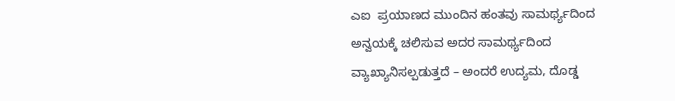ಎಐ  ಪ್ರಯಾಣದ ಮುಂದಿನ ಹಂತವು ಸಾಮರ್ಥ್ಯದಿಂದ ಅನ್ವಯಕ್ಕೆ ಚಲಿಸುವ ಅದರ ಸಾಮರ್ಥ್ಯದಿಂದ ವ್ಯಾಖ್ಯಾನಿಸಲ್ಪಡುತ್ತದೆ – ಅಂದರೆ ಉದ್ಯಮ, ದೊಡ್ಡ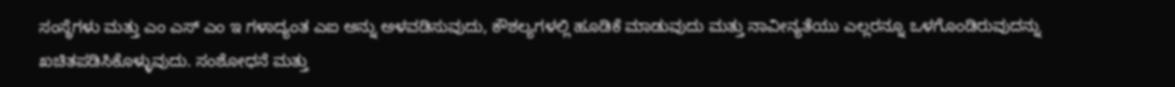ಸಂಸ್ಥೆಗಳು ಮತ್ತು ಎಂ ಎಸ್ ಎಂ ಇ ಗಳಾದ್ಯಂತ ಎಐ ಅನ್ನು ಅಳವಡಿಸುವುದು, ಕೌಶಲ್ಯಗಳಲ್ಲಿ ಹೂಡಿಕೆ ಮಾಡುವುದು ಮತ್ತು ನಾವೀನ್ಯತೆಯು ಎಲ್ಲರನ್ನೂ ಒಳಗೊಂಡಿರುವುದನ್ನು ಖಚಿತಪಡಿಸಿಕೊಳ್ಳುವುದು. ಸಂಶೋಧನೆ ಮತ್ತು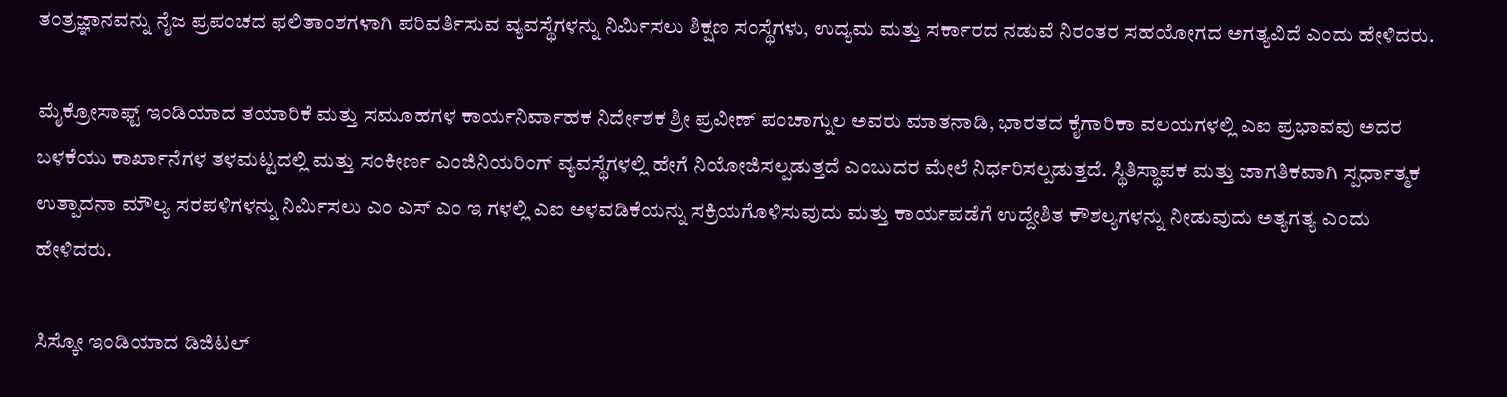ತಂತ್ರಜ್ಞಾನವನ್ನು ನೈಜ ಪ್ರಪಂಚದ ಫಲಿತಾಂಶಗಳಾಗಿ ಪರಿವರ್ತಿಸುವ ವ್ಯವಸ್ಥೆಗಳನ್ನು ನಿರ್ಮಿಸಲು ಶಿಕ್ಷಣ ಸಂಸ್ಥೆಗಳು, ಉದ್ಯಮ ಮತ್ತು ಸರ್ಕಾರದ ನಡುವೆ ನಿರಂತರ ಸಹಯೋಗದ ಅಗತ್ಯವಿದೆ ಎಂದು ಹೇಳಿದರು.

ಮೈಕ್ರೋಸಾಫ್ಟ್ ಇಂಡಿಯಾದ ತಯಾರಿಕೆ ಮತ್ತು ಸಮೂಹಗಳ ಕಾರ್ಯನಿರ್ವಾಹಕ ನಿರ್ದೇಶಕ ಶ್ರೀ ಪ್ರವೀಣ್ ಪಂಚಾಗ್ನುಲ ಅವರು ಮಾತನಾಡಿ, ಭಾರತದ ಕೈಗಾರಿಕಾ ವಲಯಗಳಲ್ಲಿ ಎಐ ಪ್ರಭಾವವು ಅದರ ಬಳಕೆಯು ಕಾರ್ಖಾನೆಗಳ ತಳಮಟ್ಟದಲ್ಲಿ ಮತ್ತು ಸಂಕೀರ್ಣ ಎಂಜಿನಿಯರಿಂಗ್ ವ್ಯವಸ್ಥೆಗಳಲ್ಲಿ ಹೇಗೆ ನಿಯೋಜಿಸಲ್ಪಡುತ್ತದೆ ಎಂಬುದರ ಮೇಲೆ ನಿರ್ಧರಿಸಲ್ಪಡುತ್ತದೆ. ಸ್ಥಿತಿಸ್ಥಾಪಕ ಮತ್ತು ಜಾಗತಿಕವಾಗಿ ಸ್ಪರ್ಧಾತ್ಮಕ ಉತ್ಪಾದನಾ ಮೌಲ್ಯ ಸರಪಳಿಗಳನ್ನು ನಿರ್ಮಿಸಲು ಎಂ ಎಸ್ ಎಂ ಇ ಗಳಲ್ಲಿ ಎಐ ಅಳವಡಿಕೆಯನ್ನು ಸಕ್ರಿಯಗೊಳಿಸುವುದು ಮತ್ತು ಕಾರ್ಯಪಡೆಗೆ ಉದ್ದೇಶಿತ ಕೌಶಲ್ಯಗಳನ್ನು ನೀಡುವುದು ಅತ್ಯಗತ್ಯ ಎಂದು ಹೇಳಿದರು.

ಸಿಸ್ಕೋ ಇಂಡಿಯಾದ ಡಿಜಿಟಲ್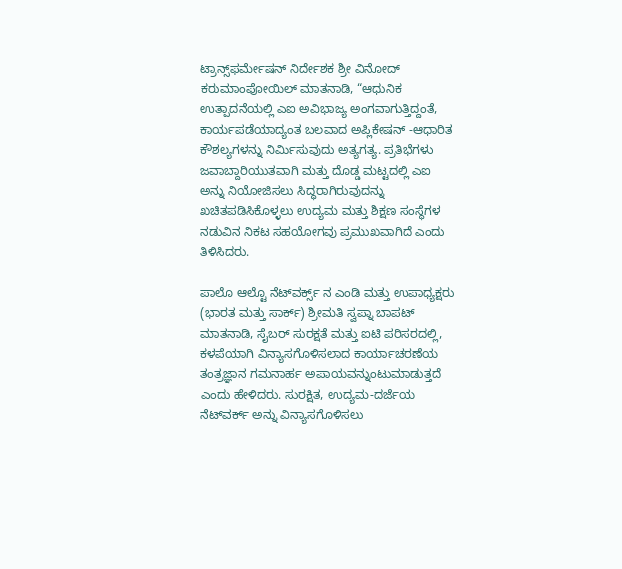ಟ್ರಾನ್ಸ್‌ಫರ್ಮೇಷನ್‌ ನಿರ್ದೇಶಕ ಶ್ರೀ ವಿನೋದ್ ಕರುಮಾಂಪೋಯಿಲ್ ಮಾತನಾಡಿ, “ಆಧುನಿಕ ಉತ್ಪಾದನೆಯಲ್ಲಿ ಎಐ ಅವಿಭಾಜ್ಯ ಅಂಗವಾಗುತ್ತಿದ್ದಂತೆ, ಕಾರ್ಯಪಡೆಯಾದ್ಯಂತ ಬಲವಾದ ಅಪ್ಲಿಕೇಷನ್‌ -ಆಧಾರಿತ ಕೌಶಲ್ಯಗಳನ್ನು ನಿರ್ಮಿಸುವುದು ಅತ್ಯಗತ್ಯ. ಪ್ರತಿಭೆಗಳು ಜವಾಬ್ದಾರಿಯುತವಾಗಿ ಮತ್ತು ದೊಡ್ಡ ಮಟ್ಟದಲ್ಲಿ ಎಐ ಅನ್ನು ನಿಯೋಜಿಸಲು ಸಿದ್ಧರಾಗಿರುವುದನ್ನು ಖಚಿತಪಡಿಸಿಕೊಳ್ಳಲು ಉದ್ಯಮ ಮತ್ತು ಶಿಕ್ಷಣ ಸಂಸ್ಥೆಗಳ ನಡುವಿನ ನಿಕಟ ಸಹಯೋಗವು ಪ್ರಮುಖವಾಗಿದೆ ಎಂದು ತಿಳಿಸಿದರು.

ಪಾಲೊ ಆಲ್ಟೊ ನೆಟ್‌ವರ್ಕ್ಸ್‌ ನ ಎಂಡಿ ಮತ್ತು ಉಪಾಧ್ಯಕ್ಷರು (ಭಾರತ ಮತ್ತು ಸಾರ್ಕ್) ಶ್ರೀಮತಿ ಸ್ವಪ್ನಾ ಬಾಪಟ್ ಮಾತನಾಡಿ, ಸೈಬರ್ ಸುರಕ್ಷತೆ ಮತ್ತು ಐಟಿ ಪರಿಸರದಲ್ಲಿ, ಕಳಪೆಯಾಗಿ ವಿನ್ಯಾಸಗೊಳಿಸಲಾದ ಕಾರ್ಯಾಚರಣೆಯ ತಂತ್ರಜ್ಞಾನ ಗಮನಾರ್ಹ ಅಪಾಯವನ್ನುಂಟುಮಾಡುತ್ತದೆ ಎಂದು ಹೇಳಿದರು. ಸುರಕ್ಷಿತ, ಉದ್ಯಮ-ದರ್ಜೆಯ ನೆಟ್‌ವರ್ಕ್ ಅನ್ನು ವಿನ್ಯಾಸಗೊಳಿಸಲು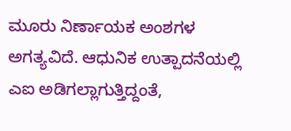ಮೂರು ನಿರ್ಣಾಯಕ ಅಂಶಗಳ ಅಗತ್ಯವಿದೆ. ಆಧುನಿಕ ಉತ್ಪಾದನೆಯಲ್ಲಿ ಎಐ ಅಡಿಗಲ್ಲಾಗುತ್ತಿದ್ದಂತೆ,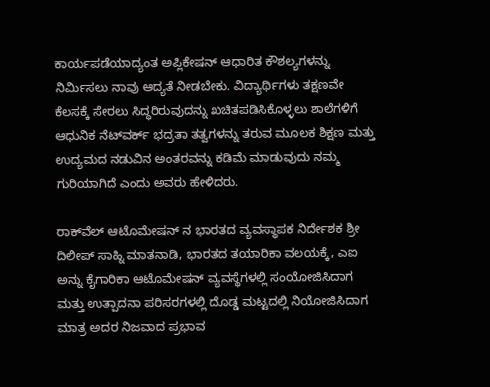ಕಾರ್ಯಪಡೆಯಾದ್ಯಂತ ಅಪ್ಲಿಕೇಷನ್‌ ಆಧಾರಿತ ಕೌಶಲ್ಯಗಳನ್ನು ನಿರ್ಮಿಸಲು ನಾವು ಆದ್ಯತೆ ನೀಡಬೇಕು. ವಿದ್ಯಾರ್ಥಿಗಳು ತಕ್ಷಣವೇ ಕೆಲಸಕ್ಕೆ ಸೇರಲು ಸಿದ್ಧರಿರುವುದನ್ನು ಖಚಿತಪಡಿಸಿಕೊಳ್ಳಲು ಶಾಲೆಗಳಿಗೆ ಆಧುನಿಕ ನೆಟ್‌ವರ್ಕ್ ಭದ್ರತಾ ತತ್ವಗಳನ್ನು ತರುವ ಮೂಲಕ ಶಿಕ್ಷಣ ಮತ್ತು ಉದ್ಯಮದ ನಡುವಿನ ಅಂತರವನ್ನು ಕಡಿಮೆ ಮಾಡುವುದು ನಮ್ಮ ಗುರಿಯಾಗಿದೆ ಎಂದು ಅವರು ಹೇಳಿದರು.

ರಾಕ್‌ವೆಲ್ ಆಟೊಮೇಷನ್‌ ನ ಭಾರತದ ವ್ಯವಸ್ಥಾಪಕ ನಿರ್ದೇಶಕ ಶ್ರೀ ದಿಲೀಪ್ ಸಾಹ್ನಿ ಮಾತನಾಡಿ, ಭಾರತದ ತಯಾರಿಕಾ ವಲಯಕ್ಕೆ, ಎಐ ಅನ್ನು ಕೈಗಾರಿಕಾ ಆಟೊಮೇಷನ್ ವ್ಯವಸ್ಥೆಗಳಲ್ಲಿ ಸಂಯೋಜಿಸಿದಾಗ ಮತ್ತು ಉತ್ಪಾದನಾ ಪರಿಸರಗಳಲ್ಲಿ ದೊಡ್ಡ ಮಟ್ಟದಲ್ಲಿ ನಿಯೋಜಿಸಿದಾಗ ಮಾತ್ರ ಅದರ ನಿಜವಾದ ಪ್ರಭಾವ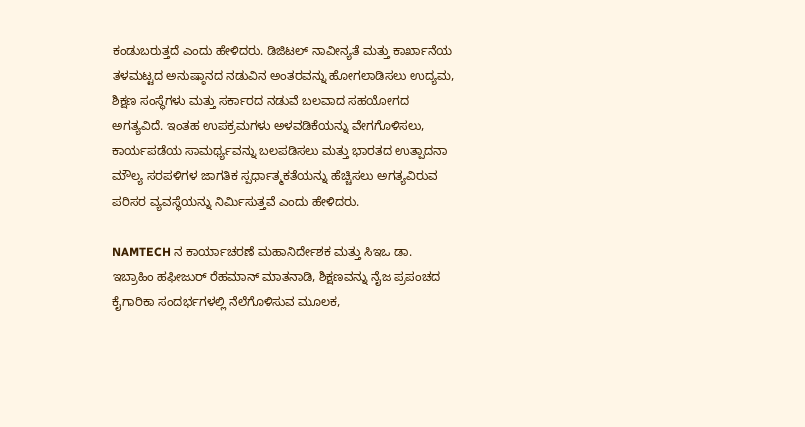ಕಂಡುಬರುತ್ತದೆ ಎಂದು ಹೇಳಿದರು. ಡಿಜಿಟಲ್ ನಾವೀನ್ಯತೆ ಮತ್ತು ಕಾರ್ಖಾನೆಯ ತಳಮಟ್ಟದ ಅನುಷ್ಠಾನದ ನಡುವಿನ ಅಂತರವನ್ನು ಹೋಗಲಾಡಿಸಲು ಉದ್ಯಮ, ಶಿಕ್ಷಣ ಸಂಸ್ಥೆಗಳು ಮತ್ತು ಸರ್ಕಾರದ ನಡುವೆ ಬಲವಾದ ಸಹಯೋಗದ ಅಗತ್ಯವಿದೆ. ಇಂತಹ ಉಪಕ್ರಮಗಳು ಅಳವಡಿಕೆಯನ್ನು ವೇಗಗೊಳಿಸಲು, ಕಾರ್ಯಪಡೆಯ ಸಾಮರ್ಥ್ಯವನ್ನು ಬಲಪಡಿಸಲು ಮತ್ತು ಭಾರತದ ಉತ್ಪಾದನಾ ಮೌಲ್ಯ ಸರಪಳಿಗಳ ಜಾಗತಿಕ ಸ್ಪರ್ಧಾತ್ಮಕತೆಯನ್ನು ಹೆಚ್ಚಿಸಲು ಅಗತ್ಯವಿರುವ ಪರಿಸರ ವ್ಯವಸ್ಥೆಯನ್ನು ನಿರ್ಮಿಸುತ್ತವೆ ಎಂದು ಹೇಳಿದರು.

NAMTECH ನ ಕಾರ್ಯಾಚರಣೆ ಮಹಾನಿರ್ದೇಶಕ ಮತ್ತು ಸಿಇಒ ಡಾ. ಇಬ್ರಾಹಿಂ ಹಫೀಜುರ್ ರೆಹಮಾನ್ ಮಾತನಾಡಿ, ಶಿಕ್ಷಣವನ್ನು ನೈಜ ಪ್ರಪಂಚದ ಕೈಗಾರಿಕಾ ಸಂದರ್ಭಗಳಲ್ಲಿ ನೆಲೆಗೊಳಿಸುವ ಮೂಲಕ,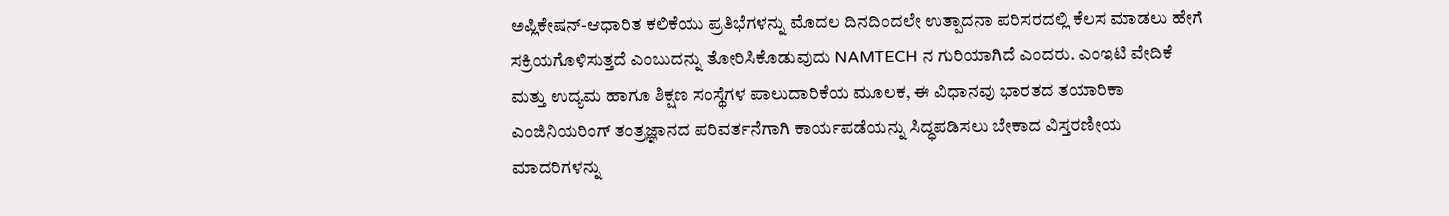ಅಪ್ಲಿಕೇಷನ್-ಆಧಾರಿತ ಕಲಿಕೆಯು ಪ್ರತಿಭೆಗಳನ್ನು ಮೊದಲ ದಿನದಿಂದಲೇ ಉತ್ಪಾದನಾ ಪರಿಸರದಲ್ಲಿ ಕೆಲಸ ಮಾಡಲು ಹೇಗೆ ಸಕ್ರಿಯಗೊಳಿಸುತ್ತದೆ ಎಂಬುದನ್ನು ತೋರಿಸಿಕೊಡುವುದು NAMTECH ನ ಗುರಿಯಾಗಿದೆ‌ ಎಂದರು. ಎಂಇಟಿ ವೇದಿಕೆ ಮತ್ತು ಉದ್ಯಮ ಹಾಗೂ ಶಿಕ್ಷಣ ಸಂಸ್ಥೆಗಳ ಪಾಲುದಾರಿಕೆಯ ಮೂಲಕ, ಈ ವಿಧಾನವು ಭಾರತದ ತಯಾರಿಕಾ ಎಂಜಿನಿಯರಿಂಗ್ ತಂತ್ರಜ್ಞಾನದ ಪರಿವರ್ತನೆಗಾಗಿ ಕಾರ್ಯಪಡೆಯನ್ನು ಸಿದ್ಧಪಡಿಸಲು ಬೇಕಾದ ವಿಸ್ತರಣೀಯ ಮಾದರಿಗಳನ್ನು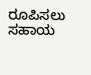ರೂಪಿಸಲು ಸಹಾಯ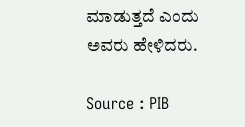ಮಾಡುತ್ತದೆ ಎಂದು ಅವರು ಹೇಳಿದರು.

Source : PIB